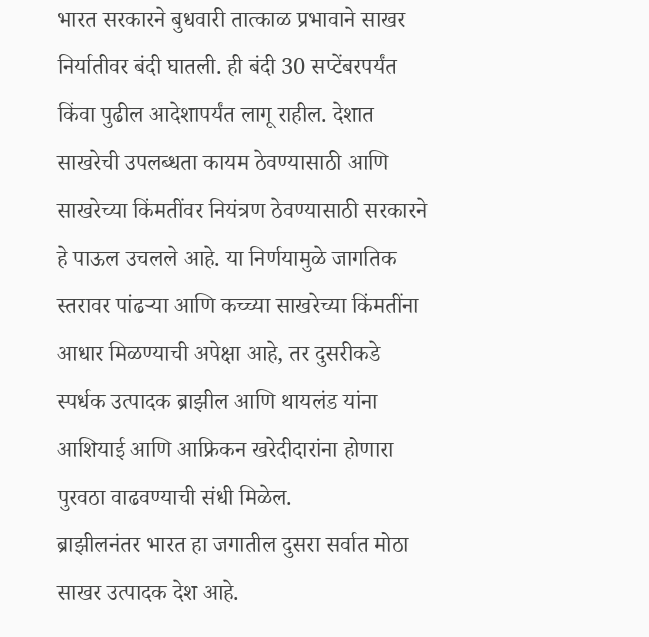भारत सरकारने बुधवारी तात्काळ प्रभावाने साखर निर्यातीवर बंदी घातली. ही बंदी 30 सप्टेंबरपर्यंत किंवा पुढील आदेशापर्यंत लागू राहील. देशात साखरेची उपलब्धता कायम ठेवण्यासाठी आणि साखरेच्या किंमतींवर नियंत्रण ठेवण्यासाठी सरकारने हे पाऊल उचलले आहे. या निर्णयामुळे जागतिक स्तरावर पांढऱ्या आणि कच्च्या साखरेच्या किंमतींना आधार मिळण्याची अपेक्षा आहे, तर दुसरीकडे स्पर्धक उत्पादक ब्राझील आणि थायलंड यांना आशियाई आणि आफ्रिकन खरेदीदारांना होणारा पुरवठा वाढवण्याची संधी मिळेल.
ब्राझीलनंतर भारत हा जगातील दुसरा सर्वात मोठा साखर उत्पादक देश आहे.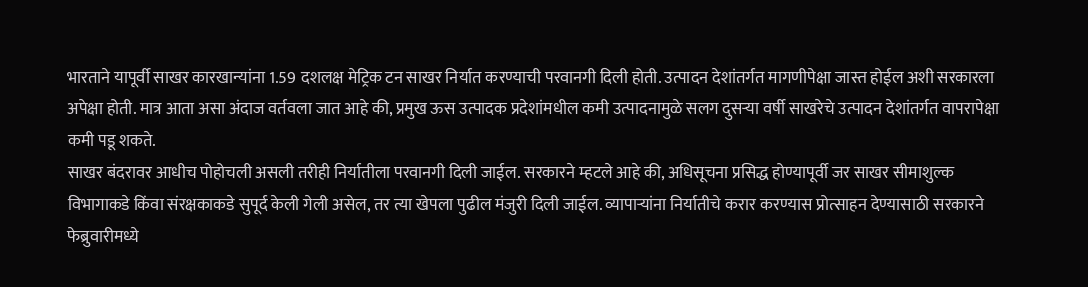भारताने यापूर्वी साखर कारखान्यांना 1.59 दशलक्ष मेट्रिक टन साखर निर्यात करण्याची परवानगी दिली होती. उत्पादन देशांतर्गत मागणीपेक्षा जास्त होईल अशी सरकारला अपेक्षा होती. मात्र आता असा अंदाज वर्तवला जात आहे की, प्रमुख ऊस उत्पादक प्रदेशांमधील कमी उत्पादनामुळे सलग दुसऱ्या वर्षी साखरेचे उत्पादन देशांतर्गत वापरापेक्षा कमी पडू शकते.
साखर बंदरावर आधीच पोहोचली असली तरीही निर्यातीला परवानगी दिली जाईल. सरकारने म्हटले आहे की, अधिसूचना प्रसिद्ध होण्यापूर्वी जर साखर सीमाशुल्क विभागाकडे किंवा संरक्षकाकडे सुपूर्द केली गेली असेल, तर त्या खेपला पुढील मंजुरी दिली जाईल. व्यापाऱ्यांना निर्यातीचे करार करण्यास प्रोत्साहन देण्यासाठी सरकारने फेब्रुवारीमध्ये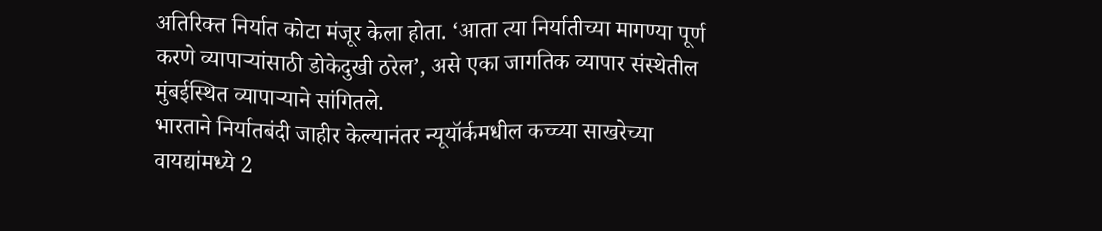अतिरिक्त निर्यात कोटा मंजूर केला होता. ‘आता त्या निर्यातीच्या मागण्या पूर्ण करणे व्यापाऱ्यांसाठी डोकेदुखी ठरेल’, असे एका जागतिक व्यापार संस्थेतील मुंबईस्थित व्यापाऱ्याने सांगितले.
भारताने निर्यातबंदी जाहीर केल्यानंतर न्यूयॉर्कमधील कच्च्या साखरेच्या वायद्यांमध्ये 2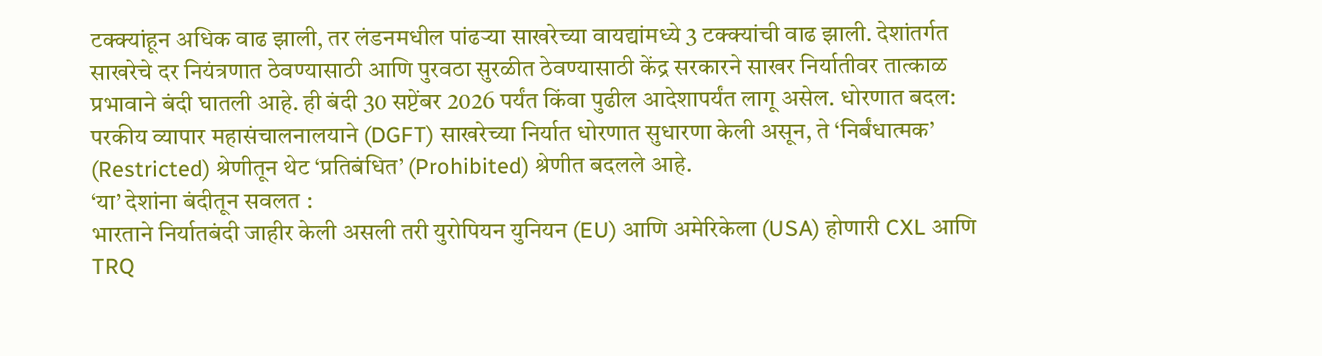टक्क्यांहून अधिक वाढ झाली, तर लंडनमधील पांढऱ्या साखरेच्या वायद्यांमध्ये 3 टक्क्यांची वाढ झाली. देशांतर्गत साखरेचे दर नियंत्रणात ठेवण्यासाठी आणि पुरवठा सुरळीत ठेवण्यासाठी केंद्र सरकारने साखर निर्यातीवर तात्काळ प्रभावाने बंदी घातली आहे. ही बंदी 30 सप्टेंबर 2026 पर्यंत किंवा पुढील आदेशापर्यंत लागू असेल. धोरणात बदल: परकीय व्यापार महासंचालनालयाने (DGFT) साखरेच्या निर्यात धोरणात सुधारणा केली असून, ते ‘निर्बंधात्मक’ (Restricted) श्रेणीतून थेट ‘प्रतिबंधित’ (Prohibited) श्रेणीत बदलले आहे.
‘या’ देशांना बंदीतून सवलत :
भारताने निर्यातबंदी जाहीर केली असली तरी युरोपियन युनियन (EU) आणि अमेरिकेला (USA) होणारी CXL आणि TRQ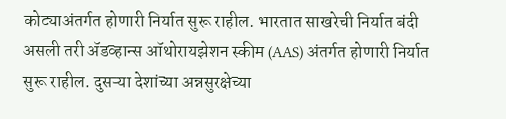कोट्याअंतर्गत होणारी निर्यात सुरू राहील. भारतात साखरेची निर्यात बंदी असली तरी ॲडव्हान्स ऑथोरायझेशन स्कीम (AAS) अंतर्गत होणारी निर्यात सुरू राहील. दुसऱ्या देशांच्या अन्नसुरक्षेच्या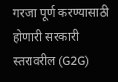गरजा पूर्ण करण्यासाठी होणारी सरकारी स्तरावरील (G2G)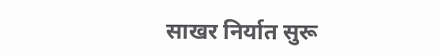साखर निर्यात सुरू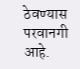ठेवण्यास परवानगी आहे.